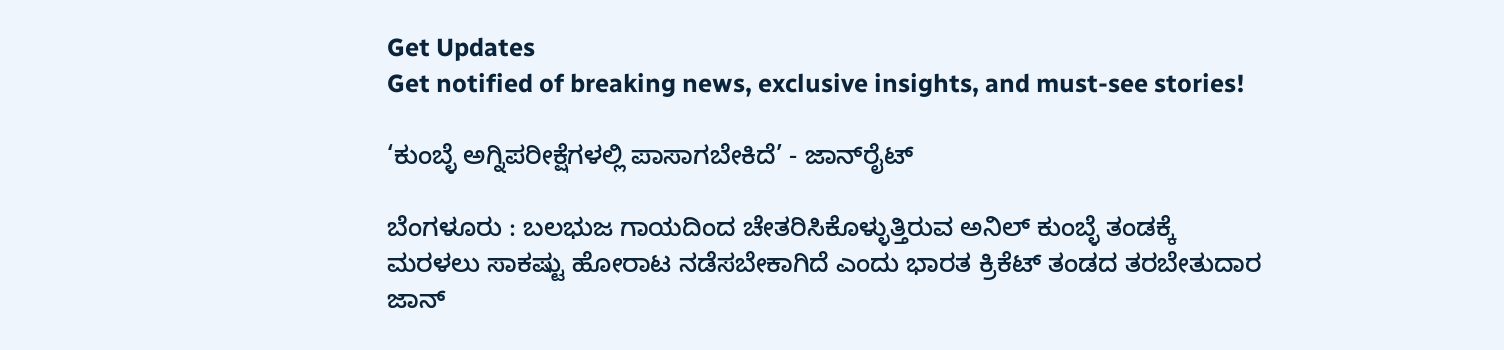Get Updates
Get notified of breaking news, exclusive insights, and must-see stories!

‘ಕುಂಬ್ಳೆ ಅಗ್ನಿಪರೀಕ್ಷೆಗಳಲ್ಲಿ ಪಾಸಾಗಬೇಕಿದೆ’ - ಜಾನ್‌ರೈಟ್‌

ಬೆಂಗಳೂರು : ಬಲಭುಜ ಗಾಯದಿಂದ ಚೇತರಿಸಿಕೊಳ್ಳುತ್ತಿರುವ ಅನಿಲ್‌ ಕುಂಬ್ಳೆ ತಂಡಕ್ಕೆ ಮರಳಲು ಸಾಕಷ್ಟು ಹೋರಾಟ ನಡೆಸಬೇಕಾಗಿದೆ ಎಂದು ಭಾರತ ಕ್ರಿಕೆಟ್‌ ತಂಡದ ತರಬೇತುದಾರ ಜಾನ್‌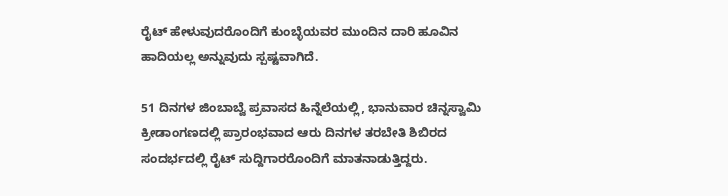ರೈಟ್‌ ಹೇಳುವುದರೊಂದಿಗೆ ಕುಂಬ್ಳೆಯವರ ಮುಂದಿನ ದಾರಿ ಹೂವಿನ ಹಾದಿಯಲ್ಲ ಅನ್ನುವುದು ಸ್ಪಷ್ಟವಾಗಿದೆ.

51 ದಿನಗಳ ಜಿಂಬಾಬ್ವೆ ಪ್ರವಾಸದ ಹಿನ್ನೆಲೆಯಲ್ಲಿ, ಭಾನುವಾರ ಚಿನ್ನಸ್ವಾಮಿ ಕ್ರೀಡಾಂಗಣದಲ್ಲಿ ಪ್ರಾರಂಭವಾದ ಆರು ದಿನಗಳ ತರಬೇತಿ ಶಿಬಿರದ ಸಂದರ್ಭದಲ್ಲಿ ರೈಟ್‌ ಸುದ್ದಿಗಾರರೊಂದಿಗೆ ಮಾತನಾಡುತ್ತಿದ್ದರು.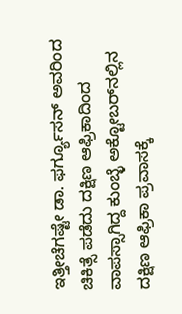ಇತ್ತೀಚೆಗಷ್ಟೇ ಡಾ. ಫರ್ಗ್ಯೂಸನ್‌ ಅವರಿಂದ ಚಿಕಿತ್ಸೆ ಪಡೆದು ದಕ್ಷಿಣ ಆಫ್ರಿಕಾದಿಂದ ವಾಪಸ್ಸಾಗಿದ್ದ ಕುಂಬ್ಳೆ ಅಕ್ಟೋಬರ್‌ನಲ್ಲಿನ ದಕ್ಷಿಣ ಆಫ್ರಿಕಾ ಪ್ರವಾಸಕ್ಕೆ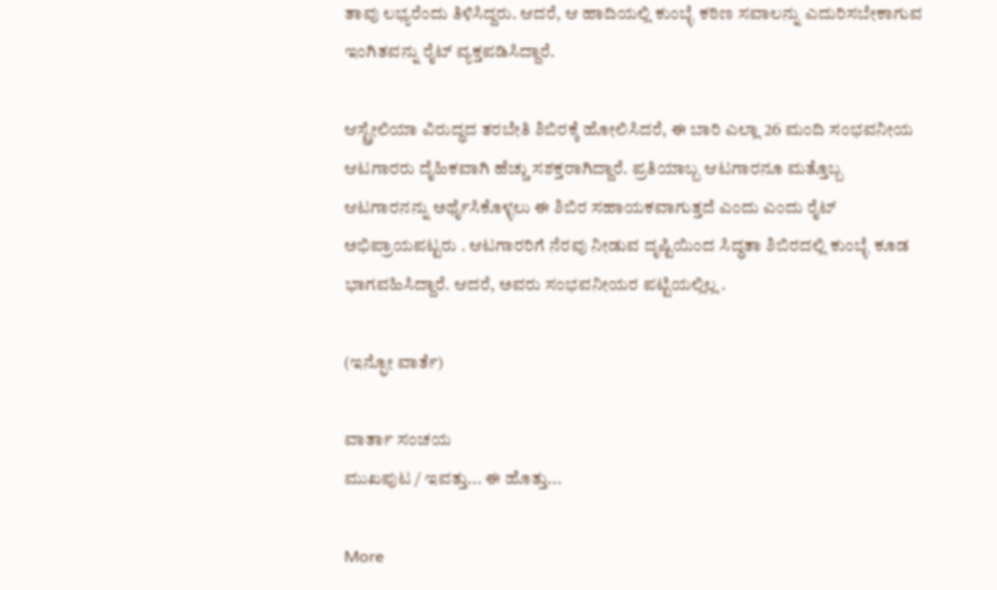ತಾವು ಲಭ್ಯರೆಂದು ತಿಳಿಸಿದ್ದರು. ಆದರೆ, ಆ ಹಾದಿಯಲ್ಲಿ ಕುಂಬ್ಳೆ ಕಠಿಣ ಸವಾಲನ್ನು ಎದುರಿಸಬೇಕಾಗುವ ಇಂಗಿತವನ್ನು ರೈಟ್‌ ವ್ಯಕ್ತಪಡಿಸಿದ್ದಾರೆ.

ಆಸ್ಟ್ರೇಲಿಯಾ ವಿರುದ್ಧದ ತರಬೇತಿ ಶಿಬಿರಕ್ಕೆ ಹೋಲಿಸಿದರೆ, ಈ ಬಾರಿ ಎಲ್ಲಾ 26 ಮಂದಿ ಸಂಭವನೀಯ ಆಟಗಾರರು ದೈಹಿಕವಾಗಿ ಹೆಚ್ಚು ಸಶಕ್ತರಾಗಿದ್ದಾರೆ. ಪ್ರತಿಯಾಬ್ಬ ಆಟಗಾರನೂ ಮತ್ತೊಬ್ಬ ಆಟಗಾರನನ್ನು ಅರ್ಥೈಸಿಕೊಳ್ಳಲು ಈ ಶಿಬಿರ ಸಹಾಯಕವಾಗುತ್ತದೆ ಎಂದು ಎಂದು ರೈಟ್‌ ಅಭಿಪ್ರಾಯಪಟ್ಟರು . ಆಟಗಾರರಿಗೆ ನೆರವು ನೀಡುವ ದೃಷ್ಟಿಯಿಂದ ಸಿದ್ಧತಾ ಶಿಬಿರದಲ್ಲಿ ಕುಂಬ್ಳೆ ಕೂಡ ಭಾಗವಹಿಸಿದ್ದಾರೆ. ಆದರೆ, ಅವರು ಸಂಭವನೀಯರ ಪಟ್ಟಿಯಲ್ಲಿಲ್ಲ .

(ಇನ್ಫೋ ವಾರ್ತೆ)

ವಾರ್ತಾ ಸಂಚಯ
ಮುಖಪುಟ / ಇವತ್ತು... ಈ ಹೊತ್ತು...

More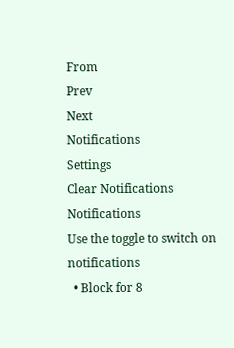From
Prev
Next
Notifications
Settings
Clear Notifications
Notifications
Use the toggle to switch on notifications
  • Block for 8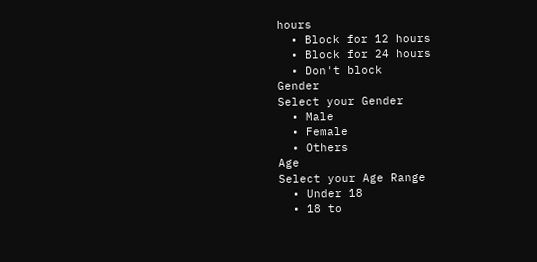hours
  • Block for 12 hours
  • Block for 24 hours
  • Don't block
Gender
Select your Gender
  • Male
  • Female
  • Others
Age
Select your Age Range
  • Under 18
  • 18 to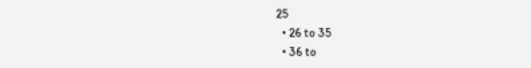25
  • 26 to 35
  • 36 to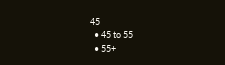45
  • 45 to 55
  • 55+